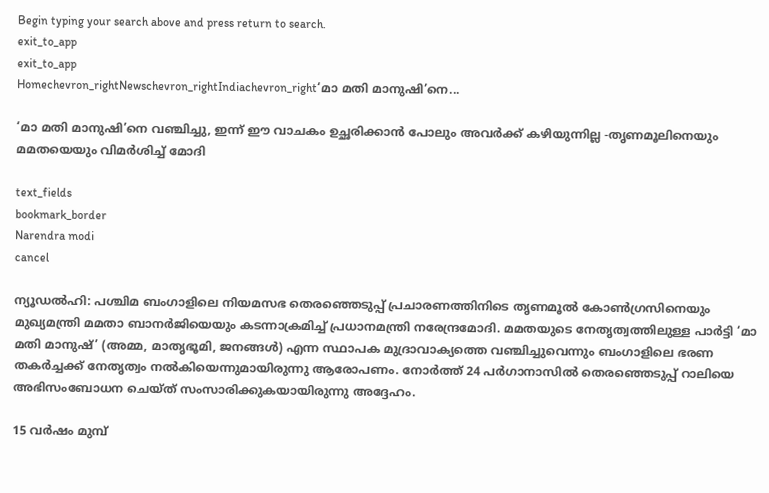Begin typing your search above and press return to search.
exit_to_app
exit_to_app
Homechevron_rightNewschevron_rightIndiachevron_right‘മാ മതി മാനുഷി’നെ...

‘മാ മതി മാനുഷി’നെ വഞ്ചിച്ചു, ഇന്ന് ഈ വാചകം ഉച്ഛരിക്കാൻ പോലും അവർക്ക് കഴിയുന്നില്ല -തൃണമൂലിനെയും മമതയെയും വിമർശിച്ച് മോദി

text_fields
bookmark_border
Narendra modi
cancel

ന്യൂഡൽഹി: പശ്ചിമ ബംഗാളിലെ നിയമസഭ തെരഞ്ഞെടുപ്പ് പ്രചാരണത്തിനിടെ തൃണമൂൽ കോൺഗ്രസിനെയും മുഖ്യമന്ത്രി മമതാ ബാനർജിയെയും കടന്നാക്രമിച്ച് പ്രധാനമന്ത്രി നരേന്ദ്രമോദി. മമതയുടെ നേതൃത്വത്തിലുള്ള പാർട്ടി ‘മാ മതി മാനുഷ്’ (അമ്മ, മാതൃഭൂമി, ജനങ്ങൾ) എന്ന സ്ഥാപക മുദ്രാവാക്യത്തെ വഞ്ചിച്ചുവെന്നും ബംഗാളിലെ ഭരണ തകർച്ചക്ക് നേതൃത്വം നൽകിയെന്നുമായിരുന്നു ആരോപണം. നോർത്ത് 24 പർഗാനാസിൽ തെരഞ്ഞെടുപ്പ് റാലിയെ അഭിസംബോധന ചെയ്ത് സംസാരിക്കുകയായിരുന്നു അദ്ദേഹം.

15 വർഷം മുമ്പ്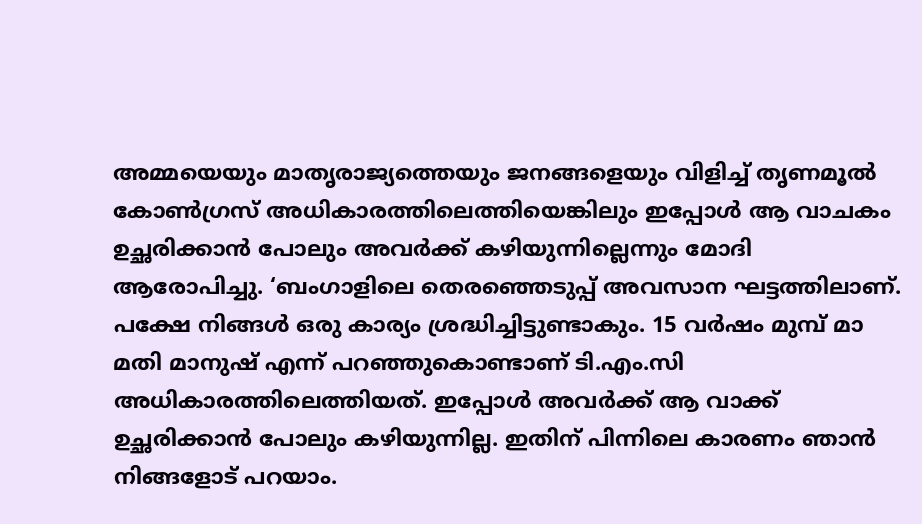അമ്മയെയും മാതൃരാജ്യത്തെയും ജനങ്ങളെയും വിളിച്ച് തൃണമൂൽ കോൺഗ്രസ് അധികാരത്തിലെത്തിയെങ്കിലും ഇപ്പോൾ ആ വാചകം ഉച്ഛരിക്കാൻ പോലും അവർക്ക് കഴിയുന്നില്ലെന്നും മോദി ആരോപിച്ചു. ‘ബംഗാളിലെ തെരഞ്ഞെടുപ്പ് അവസാന ഘട്ടത്തിലാണ്. പക്ഷേ നിങ്ങൾ ഒരു കാര്യം ശ്രദ്ധിച്ചിട്ടുണ്ടാകും. 15 വർഷം മുമ്പ് മാ മതി മാനുഷ് എന്ന് പറഞ്ഞുകൊണ്ടാണ് ടി.എം.സി അധികാരത്തിലെത്തിയത്. ഇപ്പോൾ അവർക്ക് ആ വാക്ക് ഉച്ഛരിക്കാൻ പോലും കഴിയുന്നില്ല. ഇതിന് പിന്നിലെ കാരണം ഞാൻ നിങ്ങളോട് പറയാം.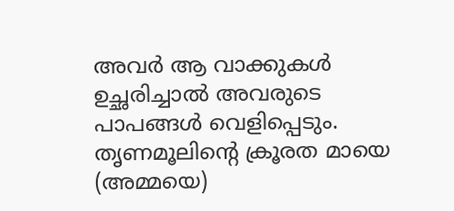അവർ ആ വാക്കുകൾ ഉച്ഛരിച്ചാൽ അവരുടെ പാപങ്ങൾ വെളിപ്പെടും. തൃണമൂലിന്റെ ക്രൂരത മായെ (അമ്മയെ)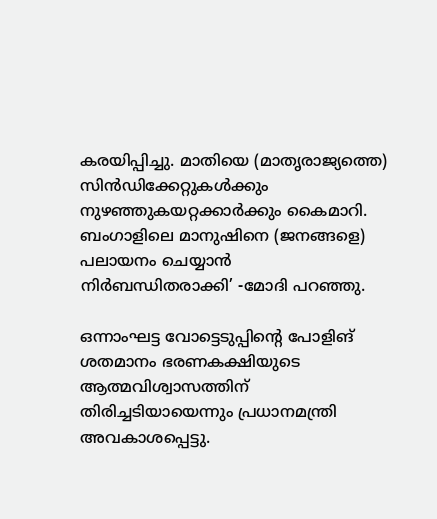കരയിപ്പിച്ചു. മാതിയെ (മാതൃരാജ്യത്തെ) സിൻഡിക്കേറ്റുകൾക്കും നുഴഞ്ഞുകയറ്റക്കാർക്കും കൈമാറി. ബംഗാളിലെ മാനുഷിനെ (ജനങ്ങളെ) പലായനം ചെയ്യാൻ നിർബന്ധിതരാക്കി’ -മോദി പറഞ്ഞു.

ഒന്നാംഘട്ട വോട്ടെടുപ്പിന്റെ പോളിങ് ശതമാനം ഭരണകക്ഷിയുടെ ആത്മവിശ്വാസത്തിന് തിരിച്ചടിയായെന്നും പ്രധാനമന്ത്രി അവകാശപ്പെട്ടു.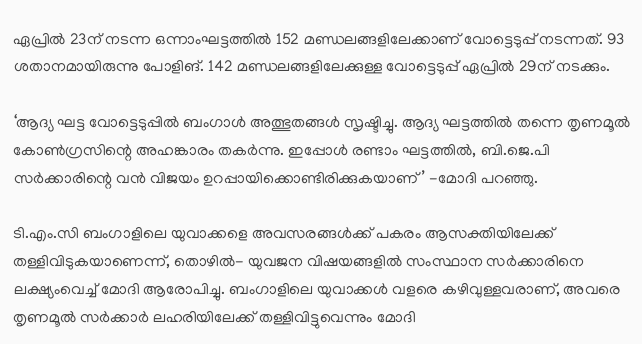ഏപ്രിൽ 23ന് നടന്ന ഒന്നാംഘട്ടത്തിൽ 152 മണ്ഡലങ്ങളിലേക്കാണ് വോട്ടെടുപ്പ് നടന്നത്. 93 ശതാനമായിരുന്നു പോളിങ്. 142 മണ്ഡലങ്ങളിലേക്കുള്ള വോട്ടെടുപ്പ് ഏപ്രിൽ 29ന് നടക്കും.

‘ആദ്യ ഘട്ട വോട്ടെടുപ്പിൽ ബംഗാൾ അത്ഭുതങ്ങൾ സൃഷ്ടിച്ചു. ആദ്യ ഘട്ടത്തിൽ തന്നെ തൃണമൂൽ കോൺഗ്രസിന്റെ അഹങ്കാരം തകർന്നു. ഇപ്പോൾ രണ്ടാം ഘട്ടത്തിൽ, ബി.ജെ.പി സർക്കാരിന്റെ വൻ വിജയം ഉറപ്പായിക്കൊണ്ടിരിക്കുകയാണ്’ -മോദി പറഞ്ഞു.

ടി.എം.സി ബംഗാളിലെ യുവാക്കളെ അവസരങ്ങള്‍ക്ക് പകരം ആസക്തിയിലേക്ക് തള്ളിവിടുകയാണെന്ന്, തൊഴില്‍- യുവജന വിഷയങ്ങളില്‍ സംസ്ഥാന സര്‍ക്കാരിനെ ലക്ഷ്യംവെച്ച് മോദി ആരോപിച്ചു. ബംഗാളിലെ യുവാക്കൾ വളരെ കഴിവുള്ളവരാണ്, അവരെ തൃണമൂൽ സർക്കാർ ലഹരിയിലേക്ക് തള്ളിവിട്ടുവെന്നും മോദി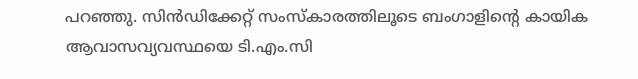പറഞ്ഞു. സിൻഡിക്കേറ്റ് സംസ്കാരത്തിലൂടെ ബംഗാളിന്റെ കായിക ആവാസവ്യവസ്ഥയെ ടി.എം.സി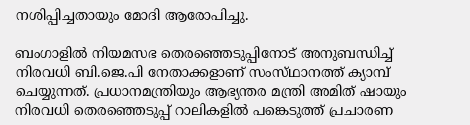നശിപ്പിച്ചതായും മോദി ആരോപിച്ചു.

ബംഗാളിൽ നിയമസഭ തെരഞ്ഞെടുപ്പിനോട് അനുബന്ധിച്ച് നിരവധി ബി.ജെ.പി നേതാക്കളാണ് സംസ്‍ഥാനത്ത് ക്യാമ്പ് ചെയ്യുന്നത്. പ്രധാനമന്ത്രിയും ആഭ്യന്തര മന്ത്രി അമിത് ഷായും നിരവധി തെരഞ്ഞെടുപ്പ് റാലികളിൽ പങ്കെടുത്ത് പ്രചാരണ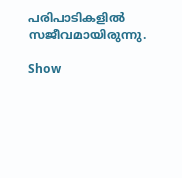പരിപാടികളിൽ സജീവമായിരുന്നു.

Show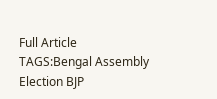Full Article
TAGS:Bengal Assembly Election BJP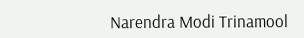Narendra Modi Trinamool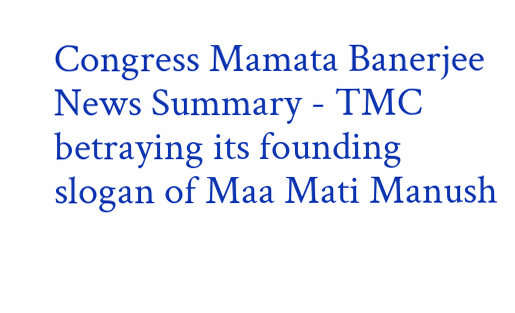Congress Mamata Banerjee
News Summary - TMC betraying its founding slogan of Maa Mati Manush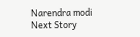Narendra modi
Next Story